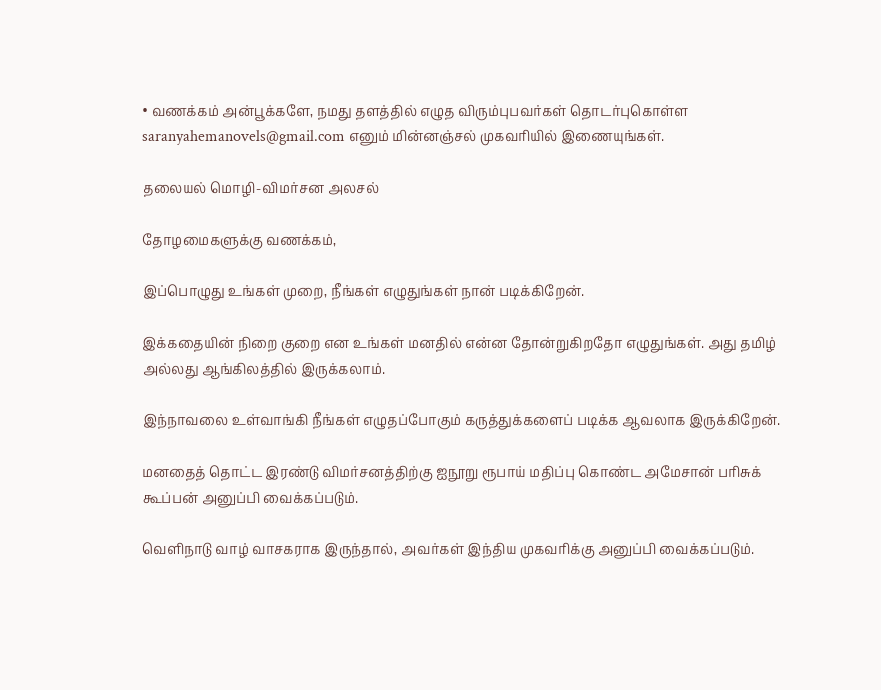• வணக்கம் அன்பூக்களே, நமது தளத்தில் எழுத விரும்புபவர்கள் தொடர்புகொள்ள saranyahemanovels@gmail.com எனும் மின்னஞ்சல் முகவரியில் இணையுங்கள்.

தலையல் மொழி-விமர்சன அலசல்

தோழமைகளுக்கு வணக்கம்,

இப்பொழுது உங்கள் முறை, நீங்கள் எழுதுங்கள் நான் படிக்கிறேன்.

இக்கதையின் நிறை குறை என உங்கள் மனதில் என்ன தோன்றுகிறதோ எழுதுங்கள். அது தமிழ் அல்லது ஆங்கிலத்தில் இருக்கலாம்.

இந்நாவலை உள்வாங்கி நீங்கள் எழுதப்போகும் கருத்துக்களைப் படிக்க ஆவலாக இருக்கிறேன்.

மனதைத் தொட்ட இரண்டு விமர்சனத்திற்கு ஐநூறு ரூபாய் மதிப்பு கொண்ட அமேசான் பரிசுக் கூப்பன் அனுப்பி வைக்கப்படும்.

வெளிநாடு வாழ் வாசகராக இருந்தால், அவர்கள் இந்திய முகவரிக்கு அனுப்பி வைக்கப்படும்.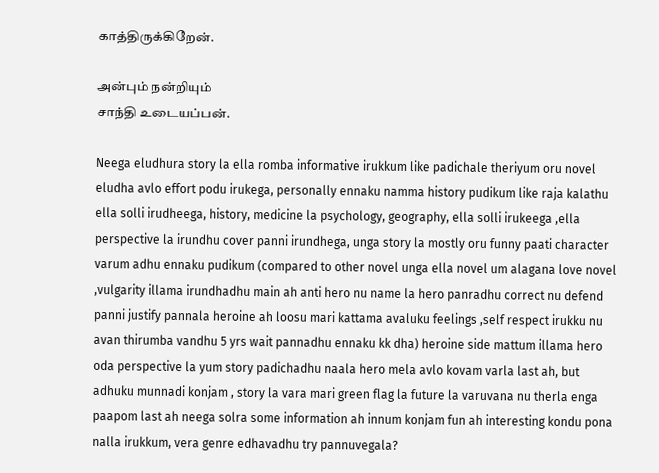காத்திருக்கிறேன்.

அன்பும் நன்றியும்
சாந்தி உடையப்பன்.

Neega eludhura story la ella romba informative irukkum like padichale theriyum oru novel eludha avlo effort podu irukega, personally ennaku namma history pudikum like raja kalathu ella solli irudheega, history, medicine la psychology, geography, ella solli irukeega ,ella perspective la irundhu cover panni irundhega, unga story la mostly oru funny paati character varum adhu ennaku pudikum (compared to other novel unga ella novel um alagana love novel ,vulgarity illama irundhadhu main ah anti hero nu name la hero panradhu correct nu defend panni justify pannala heroine ah loosu mari kattama avaluku feelings ,self respect irukku nu avan thirumba vandhu 5 yrs wait pannadhu ennaku kk dha) heroine side mattum illama hero oda perspective la yum story padichadhu naala hero mela avlo kovam varla last ah, but adhuku munnadi konjam , story la vara mari green flag la future la varuvana nu therla enga paapom last ah neega solra some information ah innum konjam fun ah interesting kondu pona nalla irukkum, vera genre edhavadhu try pannuvegala?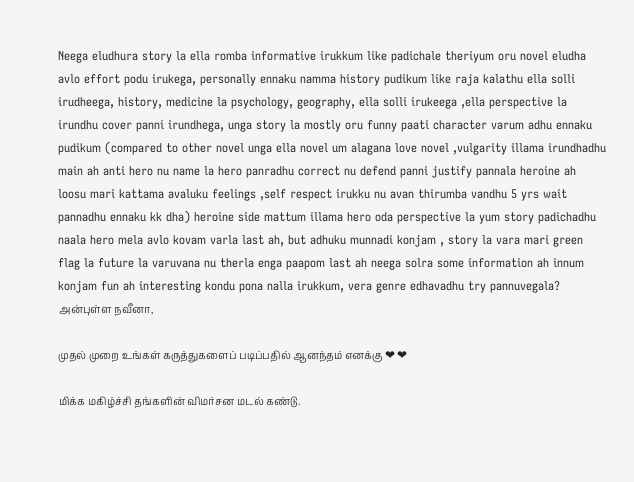Neega eludhura story la ella romba informative irukkum like padichale theriyum oru novel eludha avlo effort podu irukega, personally ennaku namma history pudikum like raja kalathu ella solli irudheega, history, medicine la psychology, geography, ella solli irukeega ,ella perspective la irundhu cover panni irundhega, unga story la mostly oru funny paati character varum adhu ennaku pudikum (compared to other novel unga ella novel um alagana love novel ,vulgarity illama irundhadhu main ah anti hero nu name la hero panradhu correct nu defend panni justify pannala heroine ah loosu mari kattama avaluku feelings ,self respect irukku nu avan thirumba vandhu 5 yrs wait pannadhu ennaku kk dha) heroine side mattum illama hero oda perspective la yum story padichadhu naala hero mela avlo kovam varla last ah, but adhuku munnadi konjam , story la vara mari green flag la future la varuvana nu therla enga paapom last ah neega solra some information ah innum konjam fun ah interesting kondu pona nalla irukkum, vera genre edhavadhu try pannuvegala?
அன்புள்ள நவீனா,

முதல் முறை உங்கள் கருத்துகளைப் படிப்பதில் ஆனந்தம் எனக்கு ❤ ❤

மிக்க மகிழ்ச்சி தங்களின் விமர்சன மடல் கண்டு.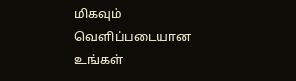மிகவும் வெளிப்படையான உங்கள்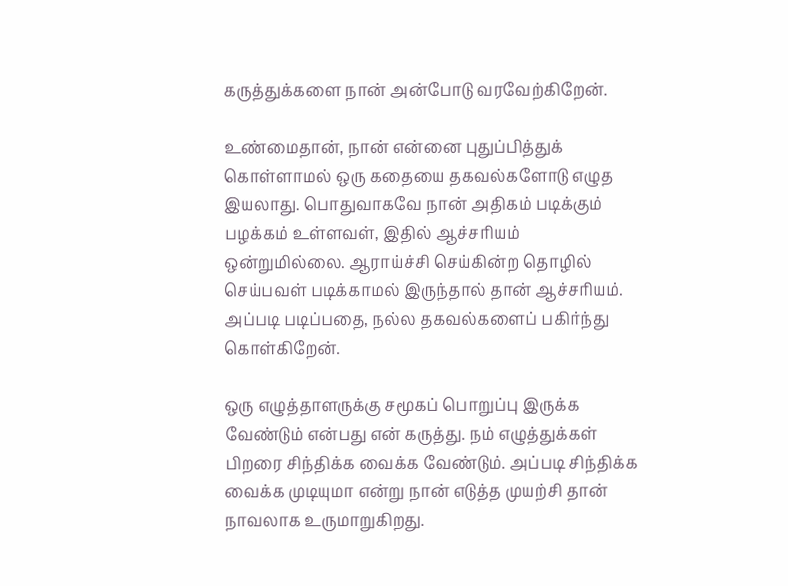கருத்துக்களை நான் அன்போடு வரவேற்கிறேன்.

உண்மைதான், நான் என்னை புதுப்பித்துக் கொள்ளாமல் ஒரு கதையை தகவல்களோடு எழுத இயலாது. பொதுவாகவே நான் அதிகம் படிக்கும் பழக்கம் உள்ளவள், இதில் ஆச்சரியம் ஒன்றுமில்லை. ஆராய்ச்சி செய்கின்ற தொழில் செய்பவள் படிக்காமல் இருந்தால் தான் ஆச்சரியம். அப்படி படிப்பதை, நல்ல தகவல்களைப் பகிர்ந்து கொள்கிறேன்.

ஒரு எழுத்தாளருக்கு சமூகப் பொறுப்பு இருக்க வேண்டும் என்பது என் கருத்து. நம் எழுத்துக்கள் பிறரை சிந்திக்க வைக்க வேண்டும். அப்படி சிந்திக்க வைக்க முடியுமா என்று நான் எடுத்த முயற்சி தான் நாவலாக உருமாறுகிறது.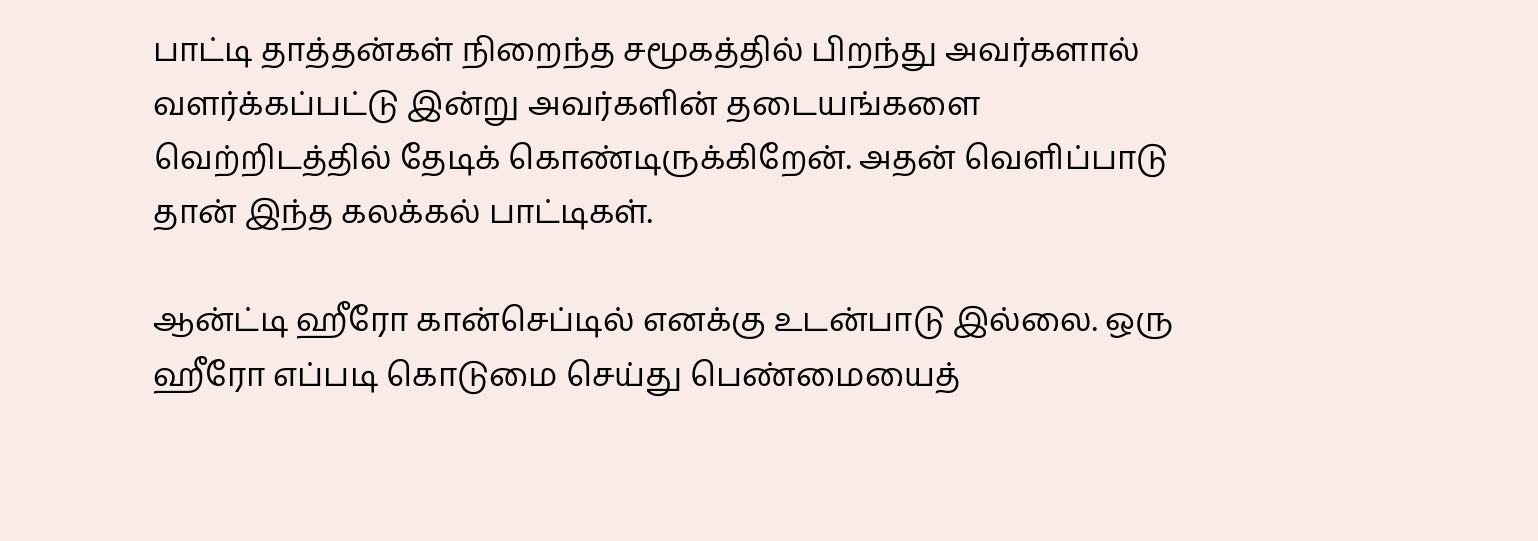பாட்டி தாத்தன்கள் நிறைந்த சமூகத்தில் பிறந்து அவர்களால் வளர்க்கப்பட்டு இன்று அவர்களின் தடையங்களை வெற்றிடத்தில் தேடிக் கொண்டிருக்கிறேன். அதன் வெளிப்பாடு தான் இந்த கலக்கல் பாட்டிகள்.

ஆன்ட்டி ஹீரோ கான்செப்டில் எனக்கு உடன்பாடு இல்லை. ஒரு ஹீரோ எப்படி கொடுமை செய்து பெண்மையைத்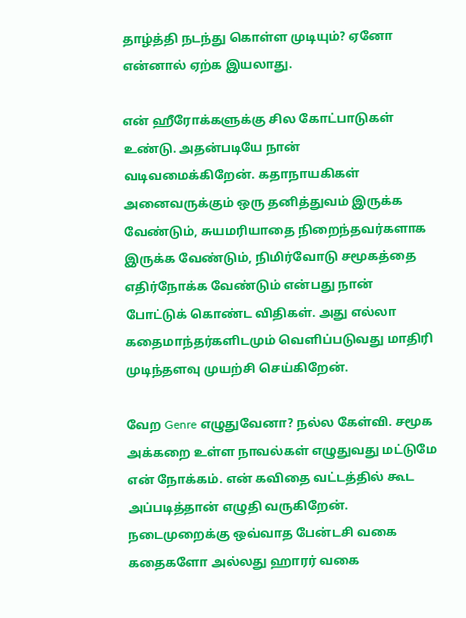தாழ்த்தி நடந்து கொள்ள முடியும்? ஏனோ என்னால் ஏற்க இயலாது.

என் ஹீரோக்களுக்கு சில கோட்பாடுகள் உண்டு. அதன்படியே நான் வடிவமைக்கிறேன். கதாநாயகிகள் அனைவருக்கும் ஒரு தனித்துவம் இருக்க வேண்டும், சுயமரியாதை நிறைந்தவர்களாக இருக்க வேண்டும், நிமிர்வோடு சமூகத்தை எதிர்நோக்க வேண்டும் என்பது நான் போட்டுக் கொண்ட விதிகள். அது எல்லா கதைமாந்தர்களிடமும் வெளிப்படுவது மாதிரி முடிந்தளவு முயற்சி செய்கிறேன்.

வேற Genre எழுதுவேனா? நல்ல கேள்வி. சமூக அக்கறை உள்ள நாவல்கள் எழுதுவது மட்டுமே என் நோக்கம். என் கவிதை வட்டத்தில் கூட அப்படித்தான் எழுதி வருகிறேன். நடைமுறைக்கு ஒவ்வாத பேன்டசி வகை கதைகளோ அல்லது ஹாரர் வகை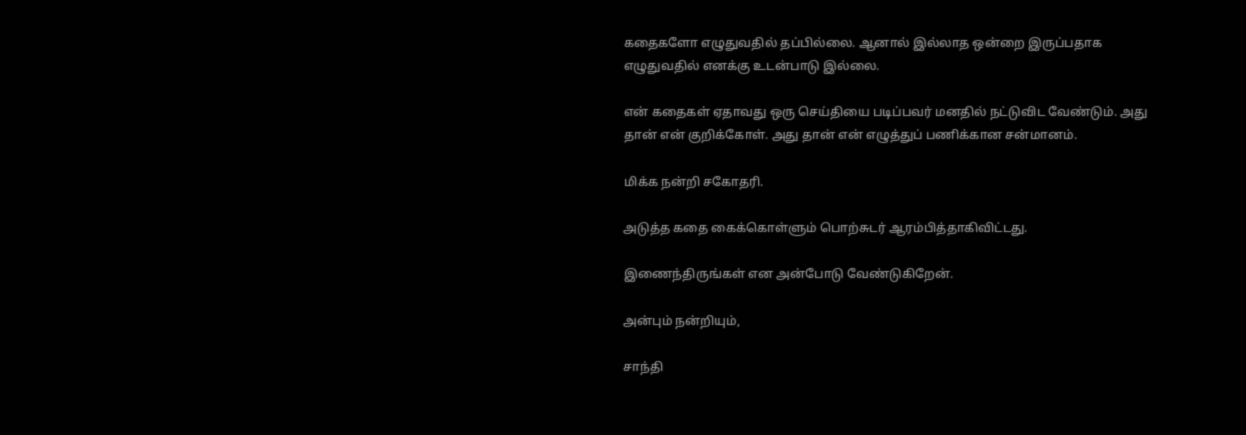கதைகளோ எழுதுவதில் தப்பில்லை. ஆனால் இல்லாத ஒன்றை இருப்பதாக எழுதுவதில் எனக்கு உடன்பாடு இல்லை.

என் கதைகள் ஏதாவது ஒரு செய்தியை படிப்பவர் மனதில் நட்டுவிட வேண்டும். அது தான் என் குறிக்கோள். அது தான் என் எழுத்துப் பணிக்கான சன்மானம்.

மிக்க நன்றி சகோதரி.

அடுத்த கதை கைக்கொள்ளும் பொற்சுடர் ஆரம்பித்தாகிவிட்டது.

இணைந்திருங்கள் என அன்போடு வேண்டுகிறேன்.

அன்பும் நன்றியும்,

சாந்தி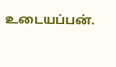உடையப்பன்.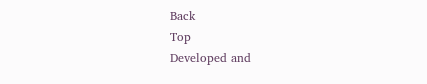Back
Top
Developed and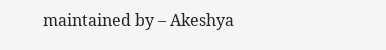maintained by – Akeshya